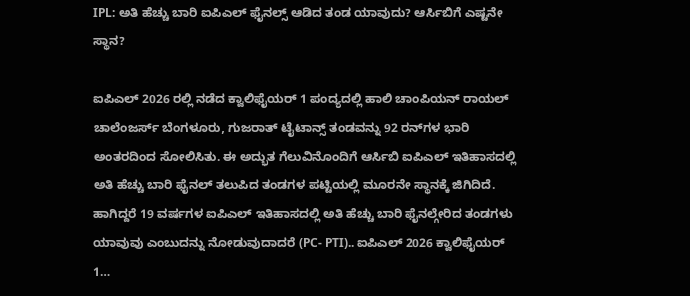IPL: ಅತಿ ಹೆಚ್ಚು ಬಾರಿ ಐಪಿಎಲ್ ಫೈನಲ್ಸ್ ಆಡಿದ ತಂಡ ಯಾವುದು? ಆರ್ಸಿಬಿಗೆ ಎಷ್ಟನೇ ಸ್ಥಾನ?

ಐಪಿಎಲ್ 2026 ರಲ್ಲಿ ನಡೆದ ಕ್ವಾಲಿಫೈಯರ್ 1 ಪಂದ್ಯದಲ್ಲಿ ಹಾಲಿ ಚಾಂಪಿಯನ್ ರಾಯಲ್ ಚಾಲೆಂಜರ್ಸ್ ಬೆಂಗಳೂರು, ಗುಜರಾತ್ ಟೈಟಾನ್ಸ್ ತಂಡವನ್ನು 92 ರನ್‌ಗಳ ಭಾರಿ ಅಂತರದಿಂದ ಸೋಲಿಸಿತು. ಈ ಅದ್ಭುತ ಗೆಲುವಿನೊಂದಿಗೆ ಆರ್ಸಿಬಿ ಐಪಿಎಲ್ ಇತಿಹಾಸದಲ್ಲಿ ಅತಿ ಹೆಚ್ಚು ಬಾರಿ ಫೈನಲ್ ತಲುಪಿದ ತಂಡಗಳ ಪಟ್ಟಿಯಲ್ಲಿ ಮೂರನೇ ಸ್ಥಾನಕ್ಕೆ ಜಿಗಿದಿದೆ. ಹಾಗಿದ್ದರೆ 19 ವರ್ಷಗಳ ಐಪಿಎಲ್‌ ಇತಿಹಾಸದಲ್ಲಿ ಅತಿ ಹೆಚ್ಚು ಬಾರಿ ಫೈನಲ್ಗೇರಿದ ತಂಡಗಳು ಯಾವುವು ಎಂಬುದನ್ನು ನೋಡುವುದಾದರೆ (PC- PTI).. ಐಪಿಎಲ್ 2026 ಕ್ವಾಲಿಫೈಯರ್ 1…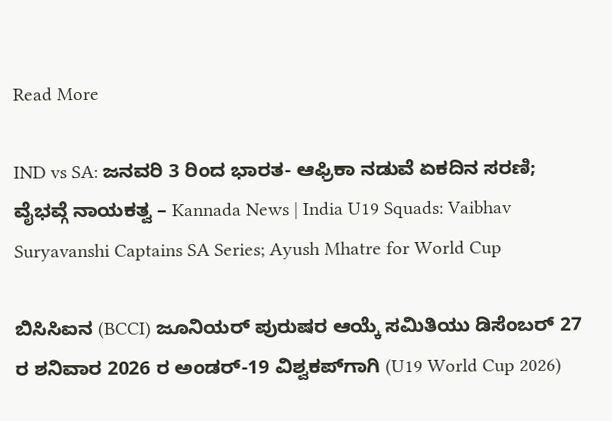Read More

IND vs SA: ಜನವರಿ 3 ರಿಂದ ಭಾರತ- ಆಫ್ರಿಕಾ ನಡುವೆ ಏಕದಿನ ಸರಣಿ; ವೈಭವ್ಗೆ ನಾಯಕತ್ವ – Kannada News | India U19 Squads: Vaibhav Suryavanshi Captains SA Series; Ayush Mhatre for World Cup

ಬಿಸಿಸಿಐನ (BCCI) ಜೂನಿಯರ್ ಪುರುಷರ ಆಯ್ಕೆ ಸಮಿತಿಯು ಡಿಸೆಂಬರ್ 27 ರ ಶನಿವಾರ 2026 ರ ಅಂಡರ್-19 ವಿಶ್ವಕಪ್‌ಗಾಗಿ (U19 World Cup 2026)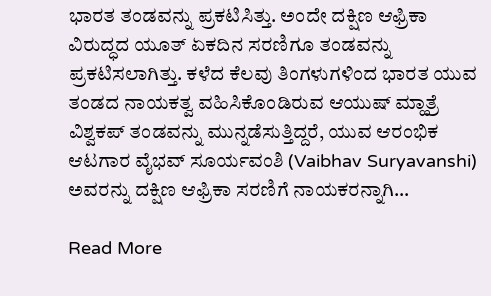ಭಾರತ ತಂಡವನ್ನು ಪ್ರಕಟಿಸಿತ್ತು. ಅಂದೇ ದಕ್ಷಿಣ ಆಫ್ರಿಕಾ ವಿರುದ್ಧದ ಯೂತ್ ಏಕದಿನ ಸರಣಿಗೂ ತಂಡವನ್ನು ಪ್ರಕಟಿಸಲಾಗಿತ್ತು. ಕಳೆದ ಕೆಲವು ತಿಂಗಳುಗಳಿಂದ ಭಾರತ ಯುವ ತಂಡದ ನಾಯಕತ್ವ ವಹಿಸಿಕೊಂಡಿರುವ ಆಯುಷ್ ಮ್ಹಾತ್ರೆ ವಿಶ್ವಕಪ್ ತಂಡವನ್ನು ಮುನ್ನಡೆಸುತ್ತಿದ್ದರೆ, ಯುವ ಆರಂಭಿಕ ಆಟಗಾರ ವೈಭವ್ ಸೂರ್ಯವಂಶಿ (Vaibhav Suryavanshi) ಅವರನ್ನು ದಕ್ಷಿಣ ಆಫ್ರಿಕಾ ಸರಣಿಗೆ ನಾಯಕರನ್ನಾಗಿ…

Read More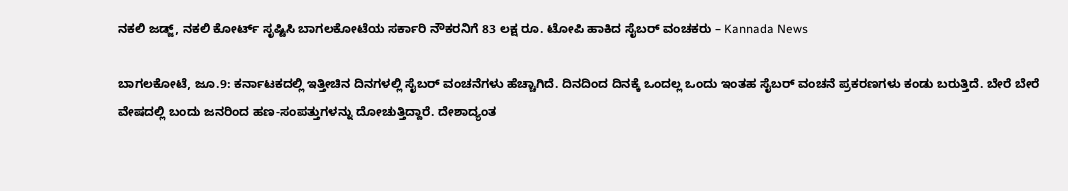ನಕಲಿ ಜಡ್ಜ್, ನಕಲಿ ಕೋರ್ಟ್ ಸೃಷ್ಟಿಸಿ ಬಾಗಲಕೋಟೆಯ ಸರ್ಕಾರಿ ನೌಕರನಿಗೆ 83 ಲಕ್ಷ ರೂ. ಟೋಪಿ ಹಾಕಿದ ಸೈಬರ್ ವಂಚಕರು – Kannada News

ಬಾಗಲಕೋಟೆ, ಜೂ.9: ಕರ್ನಾಟಕದಲ್ಲಿ ಇತ್ತೀಚಿನ ದಿನಗಳಲ್ಲಿ ಸೈಬರ್ ವಂಚನೆಗಳು ಹೆಚ್ಚಾಗಿದೆ. ದಿನದಿಂದ ದಿನಕ್ಕೆ ಒಂದಲ್ಲ ಒಂದು ಇಂತಹ ಸೈಬರ್ ವಂಚನೆ ಪ್ರಕರಣಗಳು ಕಂಡು ಬರುತ್ತಿದೆ. ಬೇರೆ ಬೇರೆ ವೇಷದಲ್ಲಿ ಬಂದು ಜನರಿಂದ ಹಣ-ಸಂಪತ್ತುಗಳನ್ನು ದೋಚುತ್ತಿದ್ದಾರೆ. ದೇಶಾದ್ಯಂತ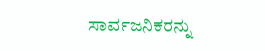ಸಾರ್ವಜನಿಕರನ್ನು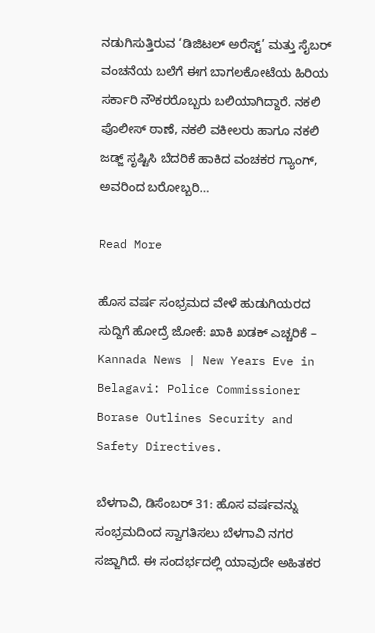ನಡುಗಿಸುತ್ತಿರುವ ‘ಡಿಜಿಟಲ್ ಅರೆಸ್ಟ್’ ಮತ್ತು ಸೈಬರ್ ವಂಚನೆಯ ಬಲೆಗೆ ಈಗ ಬಾಗಲಕೋಟೆಯ ಹಿರಿಯ ಸರ್ಕಾರಿ ನೌಕರರೊಬ್ಬರು ಬಲಿಯಾಗಿದ್ದಾರೆ. ನಕಲಿ ಪೊಲೀಸ್ ಠಾಣೆ, ನಕಲಿ ವಕೀಲರು ಹಾಗೂ ನಕಲಿ ಜಡ್ಜ್ ಸೃಷ್ಟಿಸಿ ಬೆದರಿಕೆ ಹಾಕಿದ ವಂಚಕರ ಗ್ಯಾಂಗ್, ಅವರಿಂದ ಬರೋಬ್ಬರಿ…

Read More

ಹೊಸ ವರ್ಷ ಸಂಭ್ರಮದ ವೇಳೆ ಹುಡುಗಿಯರದ ಸುದ್ದಿಗೆ ಹೋದ್ರೆ ಜೋಕೆ: ಖಾಕಿ ಖಡಕ್ ಎಚ್ಚರಿಕೆ – Kannada News | New Years Eve in Belagavi: Police Commissioner Borase Outlines Security and Safety Directives.

ಬೆಳಗಾವಿ, ಡಿಸೆಂಬರ್ 31: ಹೊಸ ವರ್ಷವನ್ನು ಸಂಭ್ರಮದಿಂದ ಸ್ವಾಗತಿಸಲು ಬೆಳಗಾವಿ ನಗರ ಸಜ್ಜಾಗಿದೆ. ಈ ಸಂದರ್ಭದಲ್ಲಿ ಯಾವುದೇ ಅಹಿತಕರ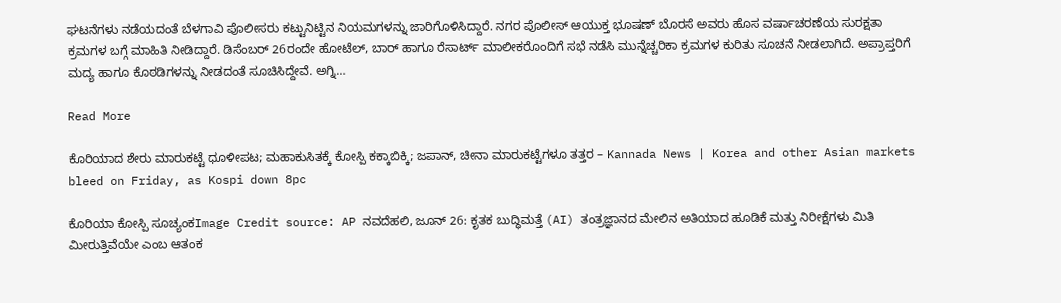ಘಟನೆಗಳು ನಡೆಯದಂತೆ ಬೆಳಗಾವಿ ಪೊಲೀಸರು ಕಟ್ಟುನಿಟ್ಟಿನ ನಿಯಮಗಳನ್ನು ಜಾರಿಗೊಳಿಸಿದ್ದಾರೆ. ನಗರ ಪೊಲೀಸ್ ಆಯುಕ್ತ ಭೂಷಣ್ ಬೊರಸೆ ಅವರು ಹೊಸ ವರ್ಷಾಚರಣೆಯ ಸುರಕ್ಷತಾ ಕ್ರಮಗಳ ಬಗ್ಗೆ ಮಾಹಿತಿ ನೀಡಿದ್ದಾರೆ. ಡಿಸೆಂಬರ್ 26ರಂದೇ ಹೋಟೆಲ್, ಬಾರ್ ಹಾಗೂ ರೆಸಾರ್ಟ್ ಮಾಲೀಕರೊಂದಿಗೆ ಸಭೆ ನಡೆಸಿ ಮುನ್ನೆಚ್ಚರಿಕಾ ಕ್ರಮಗಳ ಕುರಿತು ಸೂಚನೆ ನೀಡಲಾಗಿದೆ. ಅಪ್ರಾಪ್ತರಿಗೆ ಮದ್ಯ ಹಾಗೂ ಕೊಠಡಿಗಳನ್ನು ನೀಡದಂತೆ ಸೂಚಿಸಿದ್ದೇವೆ. ಅಗ್ನಿ…

Read More

ಕೊರಿಯಾದ ಶೇರು ಮಾರುಕಟ್ಟೆ ಧೂಳೀಪಟ; ಮಹಾಕುಸಿತಕ್ಕೆ ಕೋಸ್ಪಿ ಕಕ್ಕಾಬಿಕ್ಕಿ; ಜಪಾನ್, ಚೀನಾ ಮಾರುಕಟ್ಟೆಗಳೂ ತತ್ತರ – Kannada News | Korea and other Asian markets bleed on Friday, as Kospi down 8pc

ಕೊರಿಯಾ ಕೋಸ್ಪಿ ಸೂಚ್ಯಂಕImage Credit source: AP ನವದೆಹಲಿ, ಜೂನ್ 26: ಕೃತಕ ಬುದ್ಧಿಮತ್ತೆ (AI) ತಂತ್ರಜ್ಞಾನದ ಮೇಲಿನ ಅತಿಯಾದ ಹೂಡಿಕೆ ಮತ್ತು ನಿರೀಕ್ಷೆಗಳು ಮಿತಿ ಮೀರುತ್ತಿವೆಯೇ ಎಂಬ ಆತಂಕ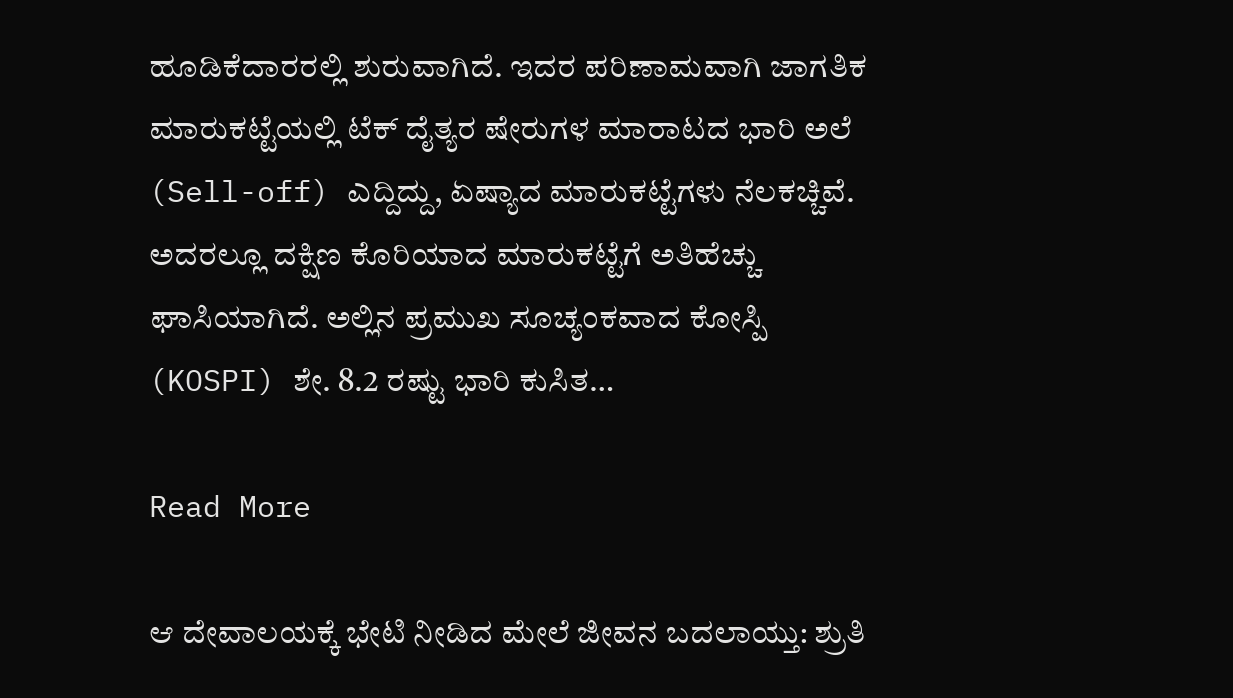ಹೂಡಿಕೆದಾರರಲ್ಲಿ ಶುರುವಾಗಿದೆ. ಇದರ ಪರಿಣಾಮವಾಗಿ ಜಾಗತಿಕ ಮಾರುಕಟ್ಟೆಯಲ್ಲಿ ಟೆಕ್ ದೈತ್ಯರ ಷೇರುಗಳ ಮಾರಾಟದ ಭಾರಿ ಅಲೆ (Sell-off) ಎದ್ದಿದ್ದು, ಏಷ್ಯಾದ ಮಾರುಕಟ್ಟೆಗಳು ನೆಲಕಚ್ಚಿವೆ. ಅದರಲ್ಲೂ ದಕ್ಷಿಣ ಕೊರಿಯಾದ ಮಾರುಕಟ್ಟೆಗೆ ಅತಿಹೆಚ್ಚು ಘಾಸಿಯಾಗಿದೆ. ಅಲ್ಲಿನ ಪ್ರಮುಖ ಸೂಚ್ಯಂಕವಾದ ಕೋಸ್ಪಿ (KOSPI) ಶೇ. 8.2 ರಷ್ಟು ಭಾರಿ ಕುಸಿತ…

Read More

ಆ ದೇವಾಲಯಕ್ಕೆ ಭೇಟಿ ನೀಡಿದ ಮೇಲೆ ಜೀವನ ಬದಲಾಯ್ತು: ಶ್ರುತಿ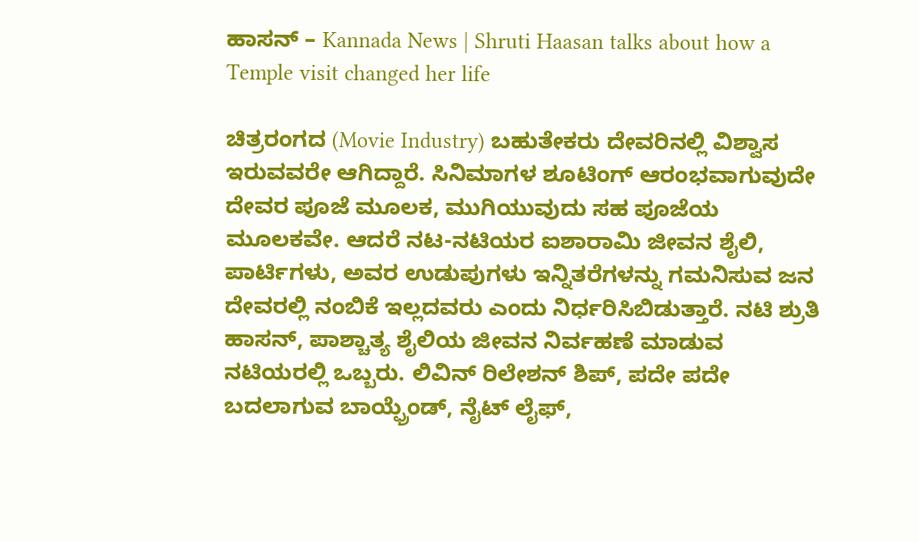ಹಾಸನ್ – Kannada News | Shruti Haasan talks about how a Temple visit changed her life

ಚಿತ್ರರಂಗದ (Movie Industry) ಬಹುತೇಕರು ದೇವರಿನಲ್ಲಿ ವಿಶ್ವಾಸ ಇರುವವರೇ ಆಗಿದ್ದಾರೆ. ಸಿನಿಮಾಗಳ ಶೂಟಿಂಗ್ ಆರಂಭವಾಗುವುದೇ ದೇವರ ಪೂಜೆ ಮೂಲಕ, ಮುಗಿಯುವುದು ಸಹ ಪೂಜೆಯ ಮೂಲಕವೇ. ಆದರೆ ನಟ-ನಟಿಯರ ಐಶಾರಾಮಿ ಜೀವನ ಶೈಲಿ, ಪಾರ್ಟಿಗಳು, ಅವರ ಉಡುಪುಗಳು ಇನ್ನಿತರೆಗಳನ್ನು ಗಮನಿಸುವ ಜನ ದೇವರಲ್ಲಿ ನಂಬಿಕೆ ಇಲ್ಲದವರು ಎಂದು ನಿರ್ಧರಿಸಿಬಿಡುತ್ತಾರೆ. ನಟಿ ಶ್ರುತಿ ಹಾಸನ್, ಪಾಶ್ಚಾತ್ಯ ಶೈಲಿಯ ಜೀವನ ನಿರ್ವಹಣೆ ಮಾಡುವ ನಟಿಯರಲ್ಲಿ ಒಬ್ಬರು. ಲಿವಿನ್ ರಿಲೇಶನ್ ಶಿಪ್, ಪದೇ ಪದೇ ಬದಲಾಗುವ ಬಾಯ್ಫ್ರೆಂಡ್, ನೈಟ್ ಲೈಫ್,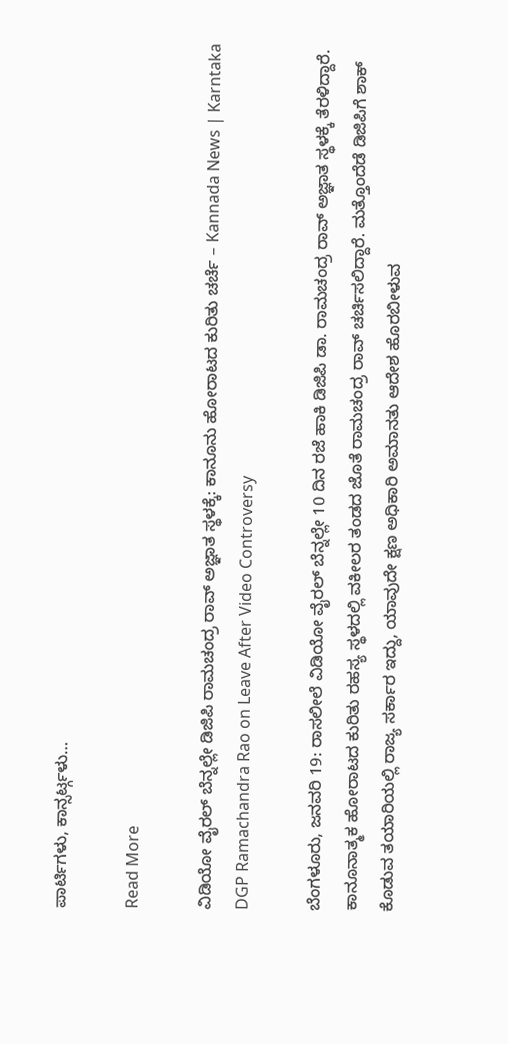ಪಾರ್ಟಿಗಳು, ಕಾನ್ಸರ್ಟ್ಗಳು…

Read More

ವಿಡಿಯೋ ವೈರಲ್ ಬೆನ್ನಲ್ಲೇ ಡಿಜಿಪಿ ರಾಮಚಂದ್ರ ರಾವ್ ಅಜ್ಞಾತ ಸ್ಥಳಕ್ಕೆ: ಕಾನೂನು ಹೋರಾಟದ ಕುರಿತು ಚರ್ಚೆ – Kannada News | Karntaka DGP Ramachandra Rao on Leave After Video Controversy

ಬೆಂಗಳೂರು, ಜನವರಿ 19: ರಾಸಲೀಲೆ ವಿಡಿಯೋ ವೈರಲ್ ಬೆನ್ನಲ್ಲೇ 10 ದಿನ ರಜೆ ಹಾಕಿ ಡಿಜಿಪಿ ಡಾ. ರಾಮಚಂದ್ರ ರಾವ್ ಅಜ್ಞಾತ ಸ್ಥಳಕ್ಕೆ ತೆರಳಿದ್ದಾರೆ. ಕಾನೂನಾತ್ಮಕ‌ ಹೋರಾಟದ ಕುರಿತು ರಹಸ್ಯ ಸ್ಥಳದಲ್ಲಿ ವಕೀಲರ ತಂಡದ ಜೊತೆ ರಾಮಚಂದ್ರ ರಾವ್ ಚರ್ಚಿಸಲಿದ್ದಾರೆ. ಮತ್ತೊಂದೆಡೆ ಡಿಜಿಪಿಗೆ ಶಾಕ್ ಕೊಡುವ ತಯಾರಿಯಲ್ಲಿ ರಾಜ್ಯ ಸರ್ಕಾರ ಇದ್ದು, ಯಾವುದೇ ಕ್ಷಣ ಅಧಿಕಾರಿ ಅಮಾನತು ಆದೇಶ ಹೊರಬೀಳುವ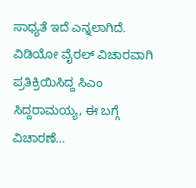ಸಾಧ್ಯತೆ ಇದೆ ಎನ್ನಲಾಗಿದೆ. ವಿಡಿಯೋ ವೈರಲ್ ವಿಚಾರವಾಗಿ ಪ್ರತಿಕ್ರಿಯಿಸಿದ್ದ ಸಿಎಂ ಸಿದ್ದರಾಮಯ್ಯ, ಈ ಬಗ್ಗೆ ವಿಚಾರಣೆ…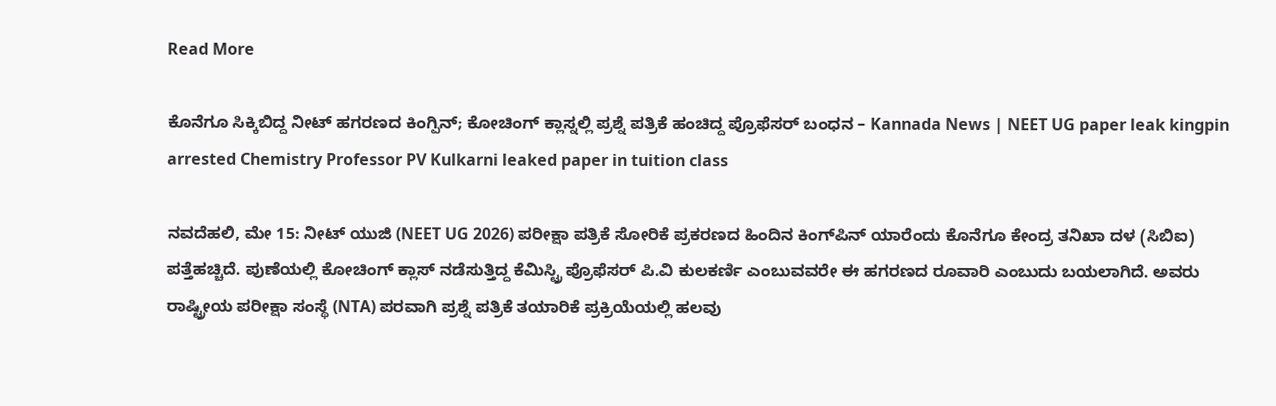Read More

ಕೊನೆಗೂ ಸಿಕ್ಕಿಬಿದ್ದ ನೀಟ್ ಹಗರಣದ ಕಿಂಗ್ಪಿನ್; ಕೋಚಿಂಗ್ ಕ್ಲಾಸ್ನಲ್ಲಿ ಪ್ರಶ್ನೆ ಪತ್ರಿಕೆ ಹಂಚಿದ್ದ ಪ್ರೊಫೆಸರ್ ಬಂಧನ – Kannada News | NEET UG paper leak kingpin arrested Chemistry Professor PV Kulkarni leaked paper in tuition class

ನವದೆಹಲಿ, ಮೇ 15: ನೀಟ್ ಯುಜಿ (NEET UG 2026) ಪರೀಕ್ಷಾ ಪತ್ರಿಕೆ ಸೋರಿಕೆ ಪ್ರಕರಣದ ಹಿಂದಿನ ಕಿಂಗ್‌ಪಿನ್ ಯಾರೆಂದು ಕೊನೆಗೂ ಕೇಂದ್ರ ತನಿಖಾ ದಳ (ಸಿಬಿಐ) ಪತ್ತೆಹಚ್ಚಿದೆ. ಪುಣೆಯಲ್ಲಿ ಕೋಚಿಂಗ್ ಕ್ಲಾಸ್ ನಡೆಸುತ್ತಿದ್ದ ಕೆಮಿಸ್ಟ್ರಿ ಪ್ರೊಫೆಸರ್ ಪಿ.ವಿ ಕುಲಕರ್ಣಿ ಎಂಬುವವರೇ ಈ ಹಗರಣದ ರೂವಾರಿ ಎಂಬುದು ಬಯಲಾಗಿದೆ. ಅವರು ರಾಷ್ಟ್ರೀಯ ಪರೀಕ್ಷಾ ಸಂಸ್ಥೆ (NTA) ಪರವಾಗಿ ಪ್ರಶ್ನೆ ಪತ್ರಿಕೆ ತಯಾರಿಕೆ ಪ್ರಕ್ರಿಯೆಯಲ್ಲಿ ಹಲವು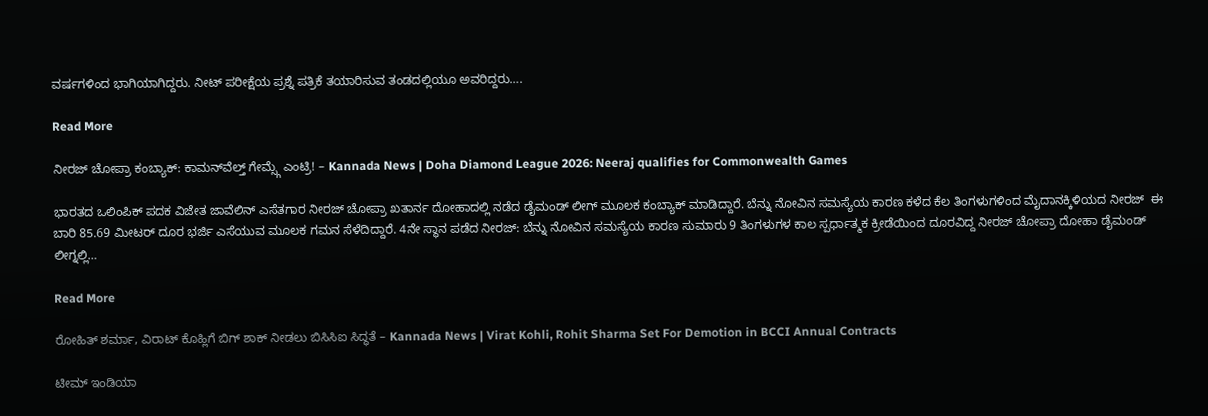ವರ್ಷಗಳಿಂದ ಭಾಗಿಯಾಗಿದ್ದರು. ನೀಟ್ ಪರೀಕ್ಷೆಯ ಪ್ರಶ್ನೆ ಪತ್ರಿಕೆ ತಯಾರಿಸುವ ತಂಡದಲ್ಲಿಯೂ ಅವರಿದ್ದರು….

Read More

ನೀರಜ್ ಚೋಪ್ರಾ ಕಂಬ್ಯಾಕ್: ಕಾಮನ್‌ವೆಲ್ತ್ ಗೇಮ್ಸ್ಗೆ ಎಂಟ್ರಿ! – Kannada News | Doha Diamond League 2026: Neeraj qualifies for Commonwealth Games

ಭಾರತದ ಒಲಿಂಪಿಕ್ ಪದಕ ವಿಜೇತ ಜಾವೆಲಿನ್ ಎಸೆತಗಾರ ನೀರಜ್ ಚೋಪ್ರಾ ಖತಾರ್ನ ದೋಹಾದಲ್ಲಿ ನಡೆದ ಡೈಮಂಡ್ ಲೀಗ್ ಮೂಲಕ ಕಂಬ್ಯಾಕ್ ಮಾಡಿದ್ದಾರೆ. ಬೆನ್ನು ನೋವಿನ ಸಮಸ್ಯೆಯ ಕಾರಣ ಕಳೆದ ಕೆಲ ತಿಂಗಳುಗಳಿಂದ ಮೈದಾನಕ್ಕಿಳಿಯದ ನೀರಜ್  ಈ ಬಾರಿ 85.69 ಮೀಟರ್ ದೂರ ಭರ್ಜಿ ಎಸೆಯುವ ಮೂಲಕ ಗಮನ ಸೆಳೆದಿದ್ದಾರೆ. 4ನೇ ಸ್ಥಾನ ಪಡೆದ ನೀರಜ್: ಬೆನ್ನು ನೋವಿನ ಸಮಸ್ಯೆಯ ಕಾರಣ ಸುಮಾರು 9 ತಿಂಗಳುಗಳ ಕಾಲ ಸ್ಪರ್ಧಾತ್ಮಕ ಕ್ರೀಡೆಯಿಂದ ದೂರವಿದ್ದ ನೀರಜ್ ಚೋಪ್ರಾ ದೋಹಾ ಡೈಮಂಡ್ ಲೀಗ್ನಲ್ಲಿ…

Read More

ರೋಹಿತ್ ಶರ್ಮಾ, ವಿರಾಟ್ ಕೊಹ್ಲಿಗೆ ಬಿಗ್ ಶಾಕ್ ನೀಡಲು ಬಿಸಿಸಿಐ ಸಿದ್ಧತೆ – Kannada News | Virat Kohli, Rohit Sharma Set For Demotion in BCCI Annual Contracts

ಟೀಮ್ ಇಂಡಿಯಾ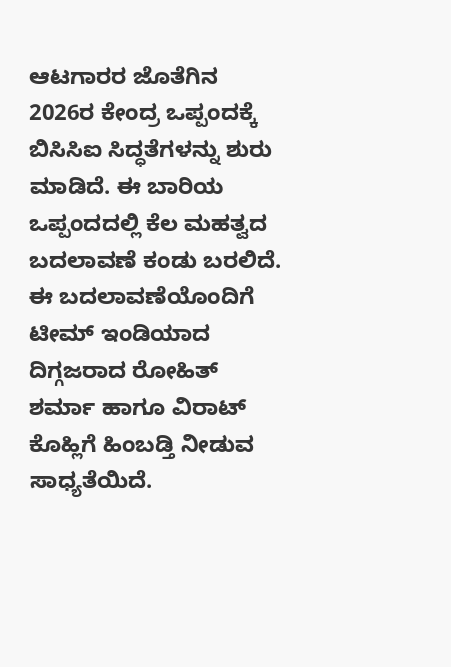ಆಟಗಾರರ ಜೊತೆಗಿನ 2026ರ ಕೇಂದ್ರ ಒಪ್ಪಂದಕ್ಕೆ ಬಿಸಿಸಿಐ ಸಿದ್ಧತೆಗಳನ್ನು ಶುರು ಮಾಡಿದೆ. ಈ ಬಾರಿಯ ಒಪ್ಪಂದದಲ್ಲಿ ಕೆಲ ಮಹತ್ವದ ಬದಲಾವಣೆ ಕಂಡು ಬರಲಿದೆ. ಈ ಬದಲಾವಣೆಯೊಂದಿಗೆ ಟೀಮ್ ಇಂಡಿಯಾದ ದಿಗ್ಗಜರಾದ ರೋಹಿತ್ ಶರ್ಮಾ ಹಾಗೂ ವಿರಾಟ್ ಕೊಹ್ಲಿಗೆ ಹಿಂಬಡ್ತಿ ನೀಡುವ ಸಾಧ್ಯತೆಯಿದೆ.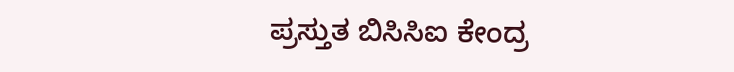ಪ್ರಸ್ತುತ ಬಿಸಿಸಿಐ ಕೇಂದ್ರ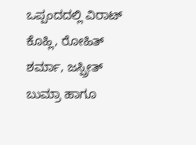ಒಪ್ಪಂದದಲ್ಲಿ ವಿರಾಟ್ ಕೊಹ್ಲಿ, ರೋಹಿತ್ ಶರ್ಮಾ, ಜಸ್ಪ್ರೀತ್ ಬುಮ್ರಾ ಹಾಗೂ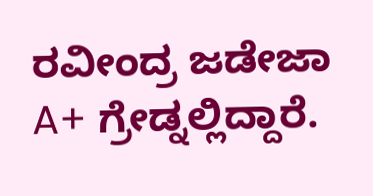ರವೀಂದ್ರ ಜಡೇಜಾ A+ ಗ್ರೇಡ್ನಲ್ಲಿದ್ದಾರೆ.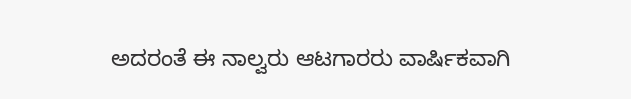ಅದರಂತೆ ಈ ನಾಲ್ವರು ಆಟಗಾರರು ವಾರ್ಷಿಕವಾಗಿ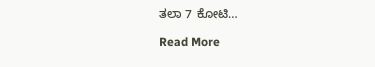ತಲಾ 7 ಕೋಟಿ…

Read More